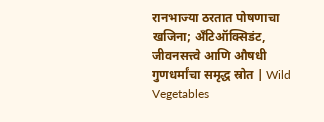रानभाज्या ठरतात पोषणाचा खजिना; अँटिऑक्सिडंट, जीवनसत्त्वे आणि औषधी गुणधर्मांचा समृद्ध स्रोत | Wild Vegetables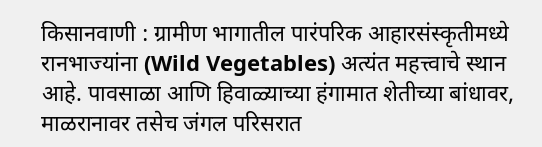किसानवाणी : ग्रामीण भागातील पारंपरिक आहारसंस्कृतीमध्ये रानभाज्यांना (Wild Vegetables) अत्यंत महत्त्वाचे स्थान आहे. पावसाळा आणि हिवाळ्याच्या हंगामात शेतीच्या बांधावर, माळरानावर तसेच जंगल परिसरात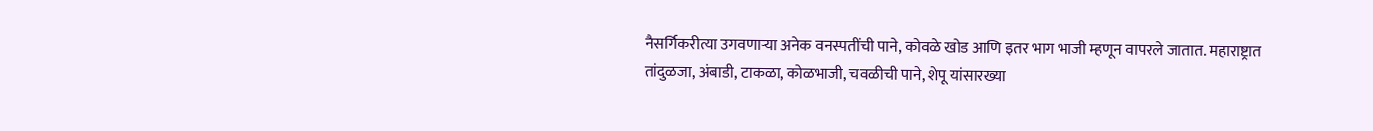नैसर्गिकरीत्या उगवणाऱ्या अनेक वनस्पतींची पाने, कोवळे खोड आणि इतर भाग भाजी म्हणून वापरले जातात. महाराष्ट्रात तांदुळजा, अंबाडी, टाकळा, कोळभाजी, चवळीची पाने, शेपू यांसारख्या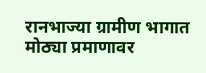रानभाज्या ग्रामीण भागात मोठ्या प्रमाणावर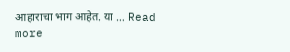आहाराचा भाग आहेत. या … Read more